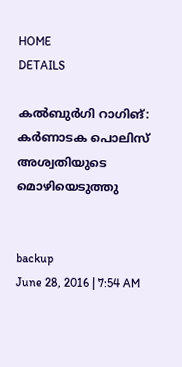HOME
DETAILS

കല്‍ബുര്‍ഗി റാഗിങ്: കര്‍ണാടക പൊലിസ് അശ്വതിയുടെ മൊഴിയെടുത്തു


backup
June 28, 2016 | 7:54 AM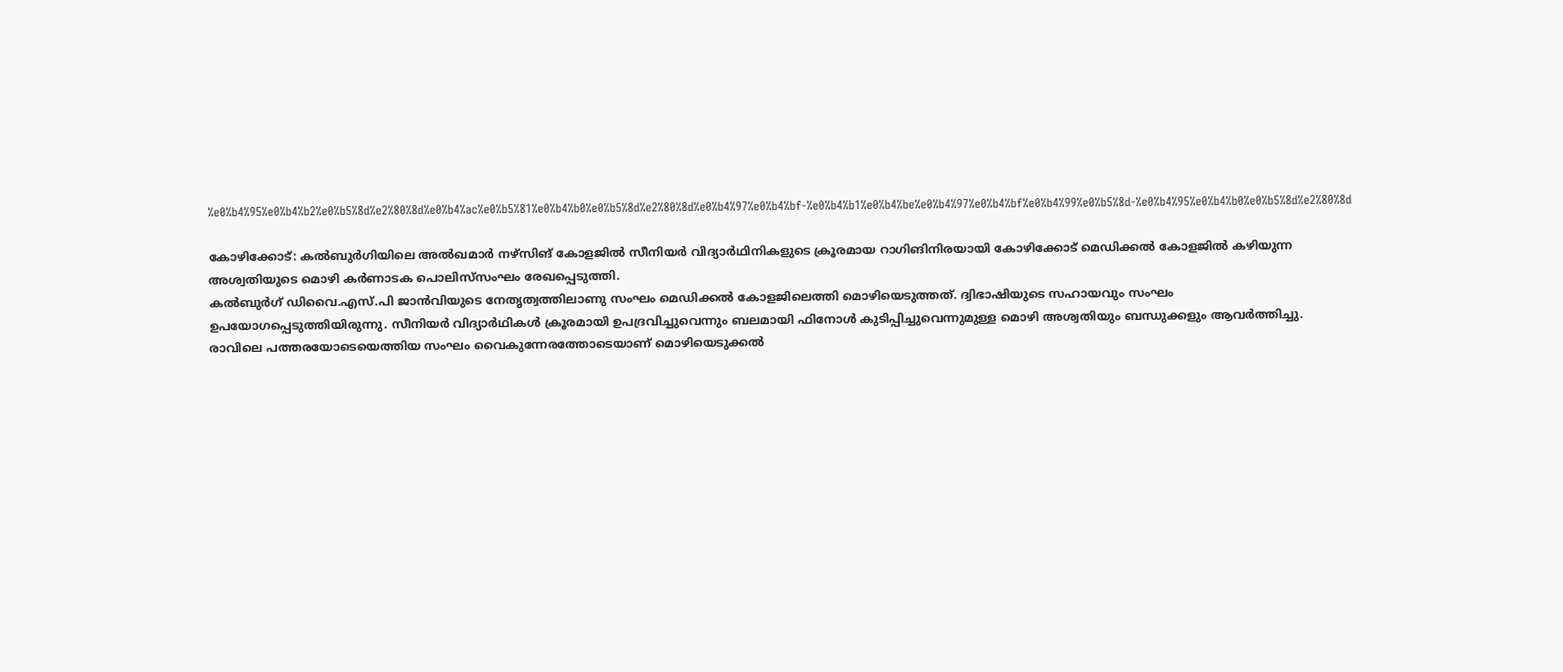%e0%b4%95%e0%b4%b2%e0%b5%8d%e2%80%8d%e0%b4%ac%e0%b5%81%e0%b4%b0%e0%b5%8d%e2%80%8d%e0%b4%97%e0%b4%bf-%e0%b4%b1%e0%b4%be%e0%b4%97%e0%b4%bf%e0%b4%99%e0%b5%8d-%e0%b4%95%e0%b4%b0%e0%b5%8d%e2%80%8d

കോഴിക്കോട്: കല്‍ബുര്‍ഗിയിലെ അല്‍ഖമാര്‍ നഴ്‌സിങ് കോളജില്‍ സീനിയര്‍ വിദ്യാര്‍ഥിനികളുടെ ക്രൂരമായ റാഗിങിനിരയായി കോഴിക്കോട് മെഡിക്കല്‍ കോളജില്‍ കഴിയുന്ന അശ്വതിയുടെ മൊഴി കര്‍ണാടക പൊലിസ്‌സംഘം രേഖപ്പെടുത്തി.
കല്‍ബുര്‍ഗ് ഡിവൈ.എസ്.പി ജാന്‍വിയുടെ നേതൃത്വത്തിലാണു സംഘം മെഡിക്കല്‍ കോളജിലെത്തി മൊഴിയെടുത്തത്. ദ്വിഭാഷിയുടെ സഹായവും സംഘം ഉപയോഗപ്പെടുത്തിയിരുന്നു. സീനിയര്‍ വിദ്യാര്‍ഥികള്‍ ക്രൂരമായി ഉപദ്രവിച്ചുവെന്നും ബലമായി ഫിനോള്‍ കുടിപ്പിച്ചുവെന്നുമുള്ള മൊഴി അശ്വതിയും ബന്ധുക്കളും ആവര്‍ത്തിച്ചു. രാവിലെ പത്തരയോടെയെത്തിയ സംഘം വൈകുന്നേരത്തോടെയാണ് മൊഴിയെടുക്കല്‍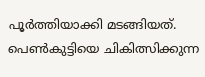പൂര്‍ത്തിയാക്കി മടങ്ങിയത്.
പെണ്‍കുട്ടിയെ ചികിത്സിക്കുന്ന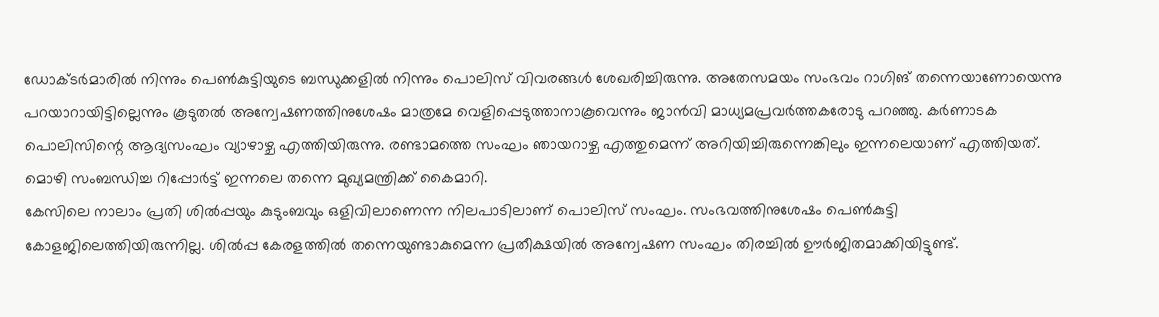ഡോക്ടര്‍മാരില്‍ നിന്നും പെണ്‍കുട്ടിയുടെ ബന്ധുക്കളില്‍ നിന്നും പൊലിസ് വിവരങ്ങള്‍ ശേഖരിച്ചിരുന്നു. അതേസമയം സംഭവം റാഗിങ് തന്നെയാണോയെന്നു പറയാറായിട്ടില്ലെന്നും കൂടുതല്‍ അന്വേഷണത്തിനുശേഷം മാത്രമേ വെളിപ്പെടുത്താനാകൂവെന്നും ജാന്‍വി മാധ്യമപ്രവര്‍ത്തകരോടു പറഞ്ഞു. കര്‍ണാടക പൊലിസിന്റെ ആദ്യസംഘം വ്യാഴാഴ്ച എത്തിയിരുന്നു. രണ്ടാമത്തെ സംഘം ഞായറാഴ്ച എത്തുമെന്ന് അറിയിച്ചിരുന്നെങ്കിലും ഇന്നലെയാണ് എത്തിയത്. മൊഴി സംബന്ധിച്ച റിപ്പോര്‍ട്ട് ഇന്നലെ തന്നെ മുഖ്യമന്ത്രിക്ക് കൈമാറി.
കേസിലെ നാലാം പ്രതി ശില്‍പ്പയും കുടുംബവും ഒളിവിലാണെന്ന നിലപാടിലാണ് പൊലിസ് സംഘം. സംഭവത്തിനുശേഷം പെണ്‍കുട്ടി കോളജിലെത്തിയിരുന്നില്ല. ശില്‍പ്പ കേരളത്തില്‍ തന്നെയുണ്ടാകുമെന്ന പ്രതീക്ഷയില്‍ അന്വേഷണ സംഘം തിരച്ചില്‍ ഊര്‍ജിതമാക്കിയിട്ടുണ്ട്.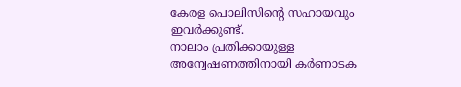കേരള പൊലിസിന്റെ സഹായവും ഇവര്‍ക്കുണ്ട്.
നാലാം പ്രതിക്കായുള്ള അന്വേഷണത്തിനായി കര്‍ണാടക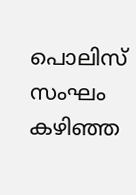പൊലിസ് സംഘം കഴിഞ്ഞ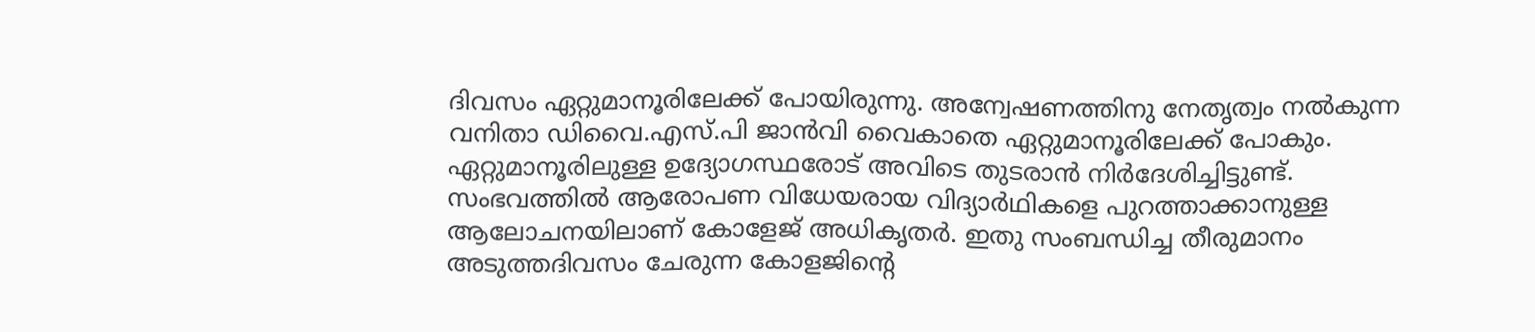ദിവസം ഏറ്റുമാനൂരിലേക്ക് പോയിരുന്നു. അന്വേഷണത്തിനു നേതൃത്വം നല്‍കുന്ന വനിതാ ഡിവൈ.എസ്.പി ജാന്‍വി വൈകാതെ ഏറ്റുമാനൂരിലേക്ക് പോകും. ഏറ്റുമാനൂരിലുള്ള ഉദ്യോഗസ്ഥരോട് അവിടെ തുടരാന്‍ നിര്‍ദേശിച്ചിട്ടുണ്ട്.
സംഭവത്തില്‍ ആരോപണ വിധേയരായ വിദ്യാര്‍ഥികളെ പുറത്താക്കാനുള്ള ആലോചനയിലാണ് കോളേജ് അധികൃതര്‍. ഇതു സംബന്ധിച്ച തീരുമാനം അടുത്തദിവസം ചേരുന്ന കോളജിന്റെ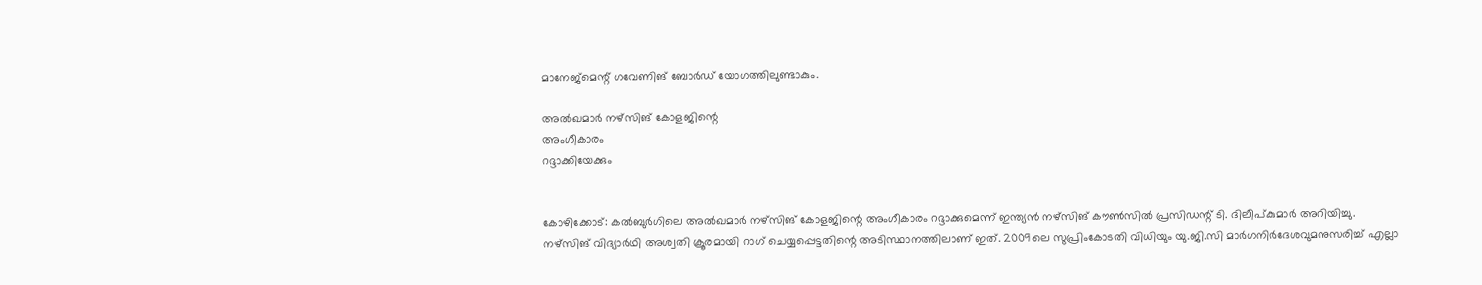മാനേജ്‌മെന്റ് ഗവേണിങ് ബോര്‍ഡ് യോഗത്തിലുണ്ടാകും.

അല്‍ഖമാര്‍ നഴ്‌സിങ് കോളജിന്റെ
അംഗീകാരം
റദ്ദാക്കിയേക്കും


കോഴിക്കോട്: കല്‍ബുര്‍ഗിലെ അല്‍ഖമാര്‍ നഴ്‌സിങ് കോളജിന്റെ അംഗീകാരം റദ്ദാക്കുമെന്ന് ഇന്ത്യന്‍ നഴ്‌സിങ് കൗണ്‍സില്‍ പ്രസിഡന്റ് ടി. ദിലീപ്കുമാര്‍ അറിയിച്ചു. നഴ്‌സിങ് വിദ്യാര്‍ഥി അശ്വതി ക്രൂരമായി റാഗ് ചെയ്യപ്പെട്ടതിന്റെ അടിസ്ഥാനത്തിലാണ് ഇത്. 2009ലെ സുപ്രിംകോടതി വിധിയും യു.ജി.സി മാര്‍ഗനിര്‍ദേശവുമനുസരിച്ച് എല്ലാ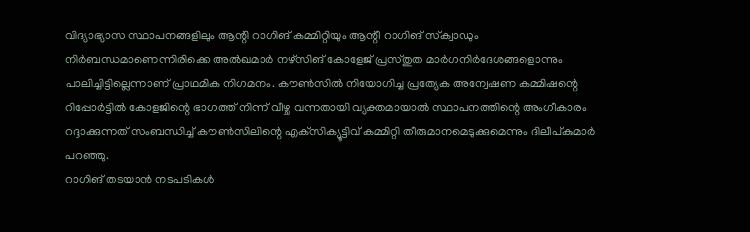വിദ്യാഭ്യാസ സ്ഥാപനങ്ങളിലും ആന്റി റാഗിങ് കമ്മിറ്റിയും ആന്റീ റാഗിങ് സ്‌ക്വാഡും നിര്‍ബന്ധമാണെന്നിരിക്കെ അല്‍ഖമാര്‍ നഴ്‌സിങ് കോളേജ് പ്രസ്തുത മാര്‍ഗനിര്‍ദേശങ്ങളൊന്നും പാലിച്ചിട്ടില്ലെന്നാണ് പ്രാഥമിക നിഗമനം. കൗണ്‍സില്‍ നിയോഗിച്ച പ്രത്യേക അന്വേഷണ കമ്മിഷന്റെ റിപ്പോര്‍ട്ടില്‍ കോളജിന്റെ ഭാഗത്ത് നിന്ന് വീഴ്ച വന്നതായി വ്യക്തമായാല്‍ സ്ഥാപനത്തിന്റെ അംഗീകാരം റദ്ദാക്കുന്നത് സംബന്ധിച്ച് കൗണ്‍സിലിന്റെ എക്‌സിക്യൂട്ടിവ് കമ്മിറ്റി തീരുമാനമെടുക്കുമെന്നും ദിലീപ്കുമാര്‍ പറഞ്ഞു.
റാഗിങ് തടയാന്‍ നടപടികള്‍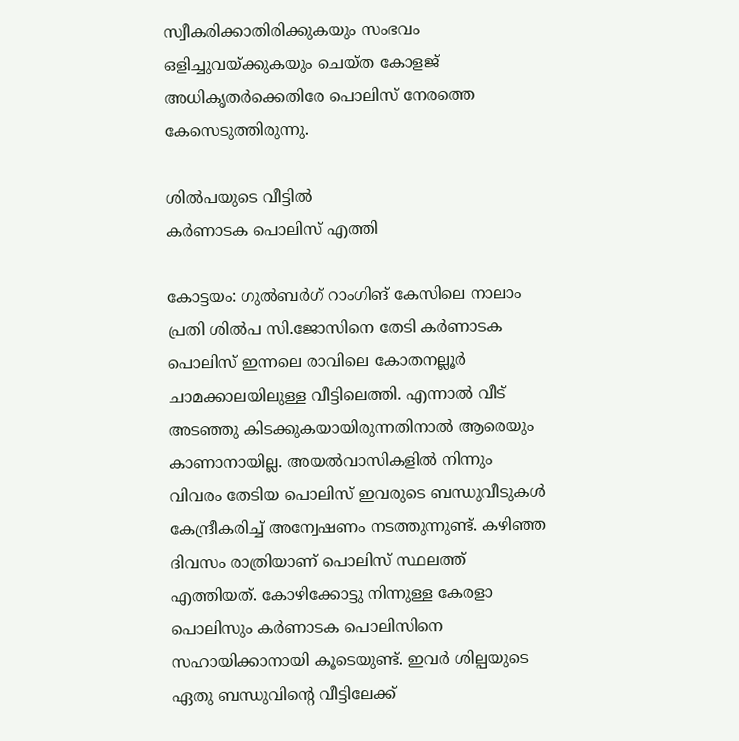സ്വീകരിക്കാതിരിക്കുകയും സംഭവം ഒളിച്ചുവയ്ക്കുകയും ചെയ്ത കോളജ് അധികൃതര്‍ക്കെതിരേ പൊലിസ് നേരത്തെ കേസെടുത്തിരുന്നു.

ശില്‍പയുടെ വീട്ടില്‍
കര്‍ണാടക പൊലിസ് എത്തി

കോട്ടയം: ഗുല്‍ബര്‍ഗ് റാംഗിങ് കേസിലെ നാലാം പ്രതി ശില്‍പ സി.ജോസിനെ തേടി കര്‍ണാടക പൊലിസ് ഇന്നലെ രാവിലെ കോതനല്ലൂര്‍ ചാമക്കാലയിലുള്ള വീട്ടിലെത്തി. എന്നാല്‍ വീട് അടഞ്ഞു കിടക്കുകയായിരുന്നതിനാല്‍ ആരെയും കാണാനായില്ല. അയല്‍വാസികളില്‍ നിന്നും വിവരം തേടിയ പൊലിസ് ഇവരുടെ ബന്ധുവീടുകള്‍ കേന്ദ്രീകരിച്ച് അന്വേഷണം നടത്തുന്നുണ്ട്. കഴിഞ്ഞ ദിവസം രാത്രിയാണ് പൊലിസ് സ്ഥലത്ത് എത്തിയത്. കോഴിക്കോട്ടു നിന്നുള്ള കേരളാ പൊലിസും കര്‍ണാടക പൊലിസിനെ സഹായിക്കാനായി കൂടെയുണ്ട്. ഇവര്‍ ശില്പയുടെ ഏതു ബന്ധുവിന്റെ വീട്ടിലേക്ക്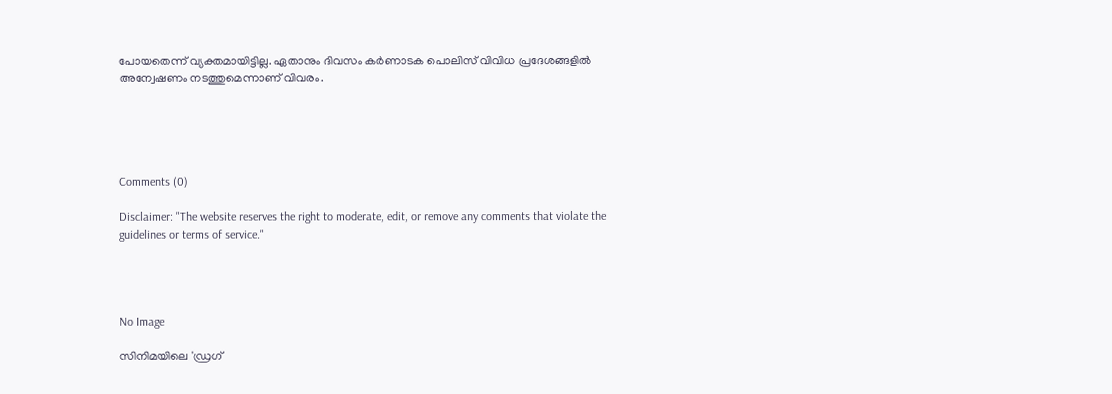പോയതെന്ന് വ്യക്തമായിട്ടില്ല. ഏതാനും ദിവസം കര്‍ണാടക പൊലിസ് വിവിധ പ്രദേശങ്ങളില്‍ അന്വേഷണം നടത്തുമെന്നാണ് വിവരം.





Comments (0)

Disclaimer: "The website reserves the right to moderate, edit, or remove any comments that violate the guidelines or terms of service."




No Image

സിനിമയിലെ 'ഡ്രഗ്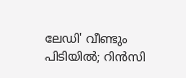ലേഡി' വീണ്ടും പിടിയിൽ; റിൻസി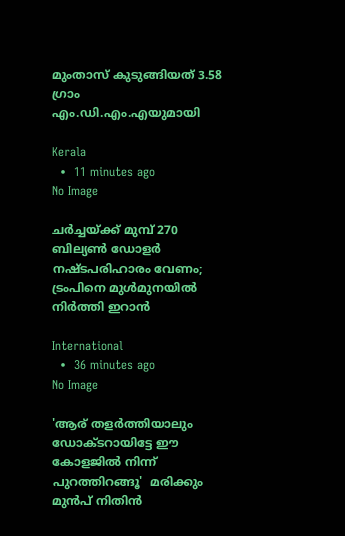മുംതാസ് കുടുങ്ങിയത് 3.58 ഗ്രാം എം.ഡി.എം.എയുമായി

Kerala
  •  11 minutes ago
No Image

ചർച്ചയ്ക്ക് മുമ്പ് 270 ബില്യൺ ഡോളർ നഷ്ടപരിഹാരം വേണം; ട്രംപിനെ മുൾമുനയിൽ നിർത്തി ഇറാൻ

International
  •  36 minutes ago
No Image

'ആര് തളര്‍ത്തിയാലും ഡോക്ടറായിട്ടേ ഈ കോളജില്‍ നിന്ന് പുറത്തിറങ്ങൂ'  മരിക്കും മുന്‍പ് നിതിന്‍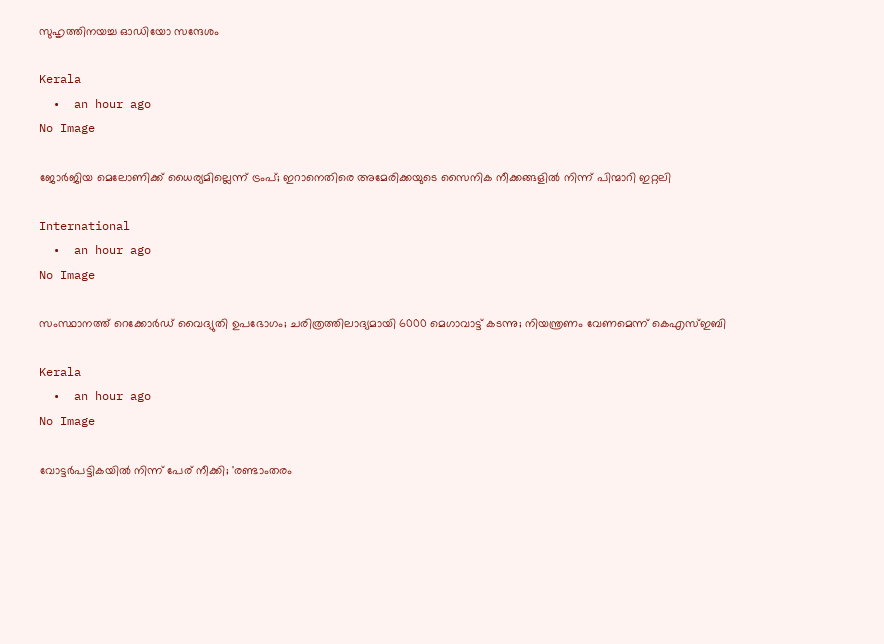സുഹൃത്തിനയച്ച ഓഡിയോ സന്ദേശം

Kerala
  •  an hour ago
No Image

ജോർജിയ മെലോണിക്ക് ധൈര്യമില്ലെന്ന് ട്രംപ്; ഇറാനെതിരെ അമേരിക്കയുടെ സൈനിക നീക്കങ്ങളിൽ നിന്ന് പിന്മാറി ഇറ്റലി

International
  •  an hour ago
No Image

സംസ്ഥാനത്ത് റെക്കോര്‍ഡ് വൈദ്യുതി ഉപഭോഗം; ചരിത്രത്തിലാദ്യമായി 6000 മെഗാവാട്ട് കടന്നു; നിയന്ത്രണം വേണമെന്ന് കെഎസ്ഇബി

Kerala
  •  an hour ago
No Image

വോട്ടർപട്ടികയിൽ നിന്ന് പേര് നീക്കി; 'രണ്ടാംതരം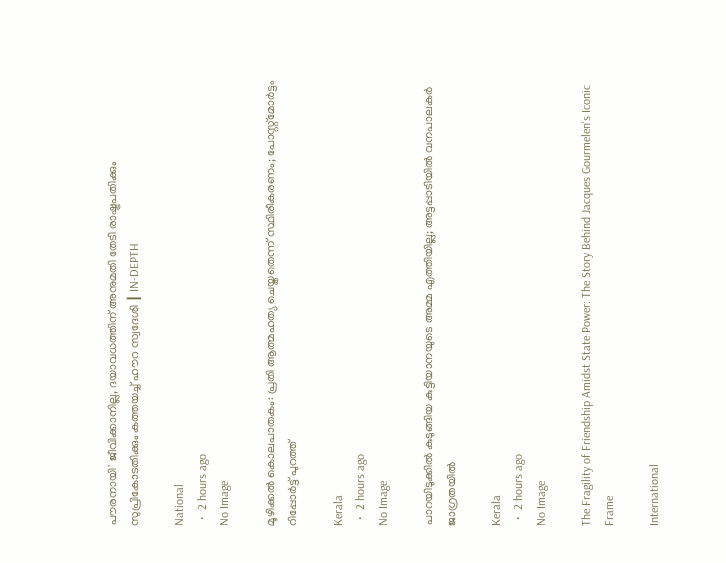പൗരനായി' ജീവിക്കാനില്ല, ദയാവധത്തിന് അനുമതി തേടി രാഷ്ട്രപതിക്കും സുപ്രികോടതിക്കും കത്തയച്ച് ഹൗറ സ്വദേശി ┃ IN-DEPTH

National
  •  2 hours ago
No Image

മൂഴിക്കൽ കൊലപാതകം: പ്രതി ആത്മഹത്യ ചെയ്തതെന്ന് സ്ഥിരീകരണം; പോസ്റ്റ്മോർട്ടം റിപ്പോർട്ട് പുറത്ത്

Kerala
  •  2 hours ago
No Image

പാറയിടുക്കില്‍ കുടുങ്ങിയ കുട്ടിയാനയുടെ അമ്മ എത്തിയില്ല; അട്ടപ്പാടിയില്‍ വനപാലകര്‍ ജാഗ്രതയില്‍

Kerala
  •  2 hours ago
No Image

The Fragility of Friendship Amidst State Power: The Story Behind Jacques Gourmelen’s Iconic Frame

International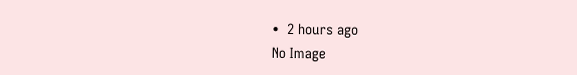•  2 hours ago
No Image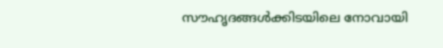സൗഹൃദങ്ങൾക്കിടയിലെ നോവായി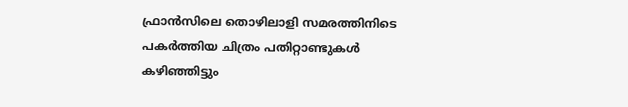ഫ്രാൻസിലെ തൊഴിലാളി സമരത്തിനിടെ പകർത്തിയ ചിത്രം പതിറ്റാണ്ടുകൾ കഴിഞ്ഞിട്ടും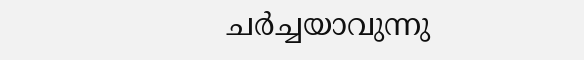ചർച്ചയാവുന്നു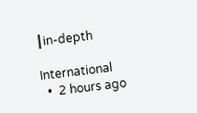┃in-depth

International
  •  2 hours ago